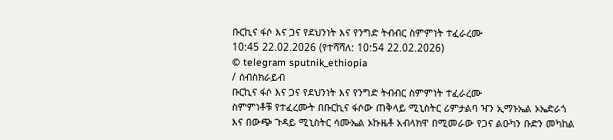ቡርኪና ፋሶ እና ጋና የደህንነት እና የንግድ ትብብር ስምምነት ተፈራረሙ
10:45 22.02.2026 (የተሻሻለ: 10:54 22.02.2026)
© telegram sputnik_ethiopia
/ ሰብስክራይብ
ቡርኪና ፋሶ እና ጋና የደህንነት እና የንግድ ትብብር ስምምነት ተፈራረሙ
ስምምነቶቹ የተፈረሙት በቡርኪና ፋሶው ጠቅላይ ሚኒስትር ሪምታልባ ዣን ኢማኑኤል ኦኤድራጎ እና በውጭ ጉዳይ ሚኒስትር ሳሙኤል ኦኩዜቶ አብላክዋ በሚመራው የጋና ልዑካን ቡድን መካከል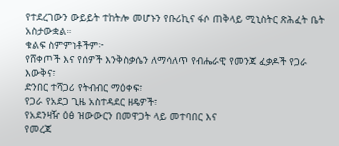የተደረገውን ውይይት ተከትሎ መሆኑን የቡሪኪና ፋሶ ጠቅላይ ሚኒስትር ጽሕፈት ቤት አስታውቋል።
ቁልፍ ስምምነቶችም፦
የሸቀጦች እና የሰዎች እንቅስቃሴን ለማሳለጥ የብሔራዊ የመንጃ ፈቃዶች የጋራ እውቅና፣
ድንበር ተሻጋሪ የትብብር ማዕቀፍ፣
የጋራ የአደጋ ጊዜ አስተዳደር ዘዴዎች፣
የአደንዛዥ ዕፅ ዝውውርን በመዋጋት ላይ መተባበር እና
የመረጃ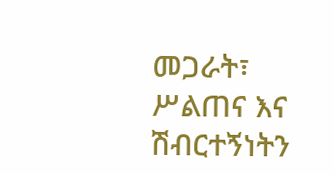መጋራት፣ ሥልጠና እና ሽብርተኝነትን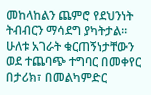መከላከልን ጨምሮ የደህንነት ትብብርን ማሳደግ ያካትታል፡፡
ሁለቱ አገራት ቁርጠኝነታቸውን ወደ ተጨባጭ ተግባር በመቀየር በታሪክ፣ በመልካምድር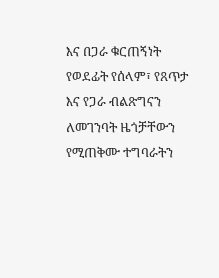እና በጋራ ቁርጠኝነት የወደፊት የሰላም፣ የጸጥታ እና የጋራ ብልጽግናን ለመገንባት ዜጎቻቸውን የሚጠቅሙ ተግባራትን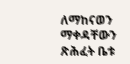ለማከናወን ማቀዳቸውን ጽሕፈት ቤቱ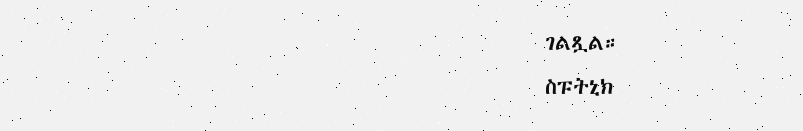ገልጿል።
ስፑትኒክ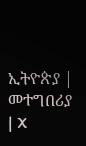ኢትዮጵያ | መተግበሪያ | X